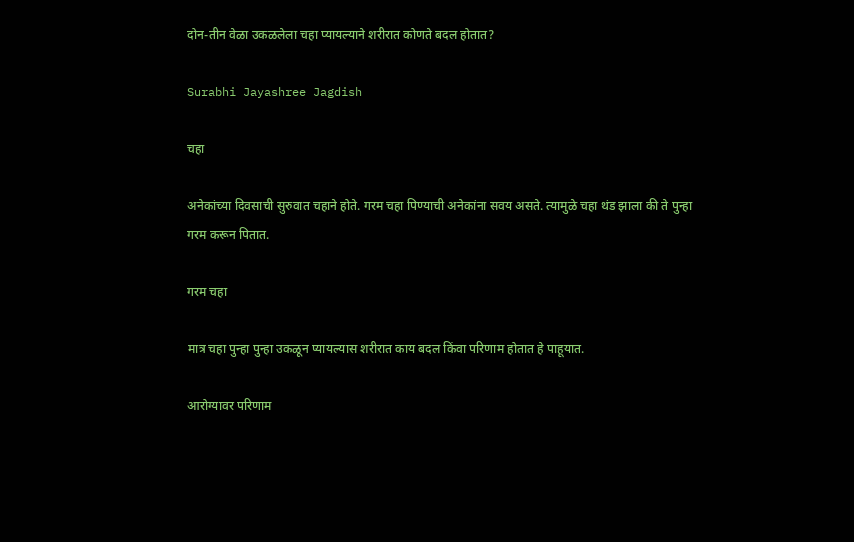दोन-तीन वेळा उकळलेला चहा प्यायल्याने शरीरात कोणते बदल होतात?

Surabhi Jayashree Jagdish

चहा

अनेकांच्या दिवसाची सुरुवात चहाने होते. गरम चहा पिण्याची अनेकांना सवय असते. त्यामुळे चहा थंड झाला की ते पुन्हा गरम करून पितात.

गरम चहा

मात्र चहा पुन्हा पुन्हा उकळून प्यायल्यास शरीरात काय बदल किंवा परिणाम होतात हे पाहूयात.

आरोग्यावर परिणाम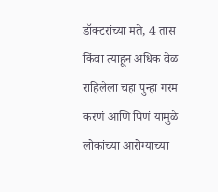डॉक्टरांच्या मते, 4 तास किंवा त्याहून अधिक वेळ राहिलेला चहा पुन्हा गरम करणं आणि पिणं यामुळे लोकांच्या आरोग्याच्या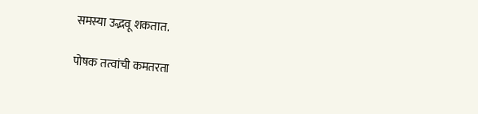समस्या उद्भवू शकतात.

पोषक तत्वांची कमतरता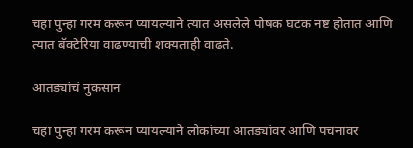चहा पुन्हा गरम करून प्यायल्याने त्यात असलेले पोषक घटक नष्ट होतात आणि त्यात बॅक्टेरिया वाढण्याची शक्यताही वाढते.

आतड्यांचं नुकसान

चहा पुन्हा गरम करून प्यायल्याने लोकांच्या आतड्यांवर आणि पचनावर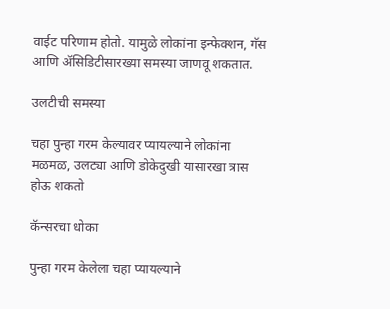वाईट परिणाम होतो. यामुळे लोकांना इन्फेक्शन, गॅस आणि ॲसिडिटीसारख्या समस्या जाणवू शकतात.

उलटीची समस्या

चहा पुन्हा गरम केल्यावर प्यायल्याने लोकांना मळमळ, उलट्या आणि डोकेदुखी यासारखा त्रास होऊ शकतो

कॅन्सरचा धोका

पुन्हा गरम केलेला चहा प्यायल्याने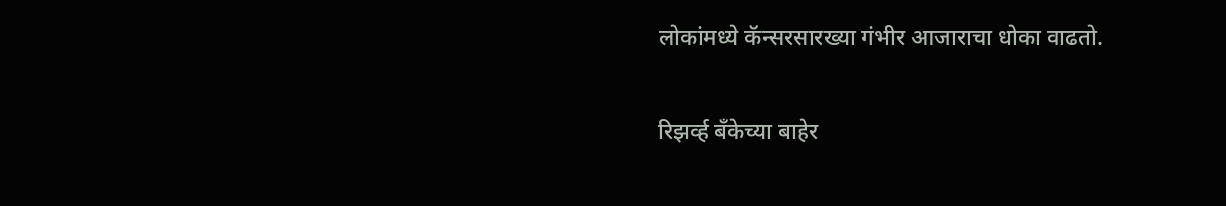लोकांमध्ये कॅन्सरसारख्या गंभीर आजाराचा धोका वाढतो.

रिझर्व्ह बँकेच्या बाहेर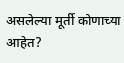असलेल्या मूर्ती कोणाच्या आहेत?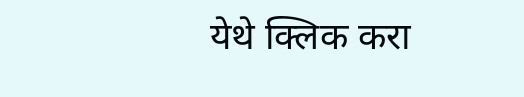येथे क्लिक करा